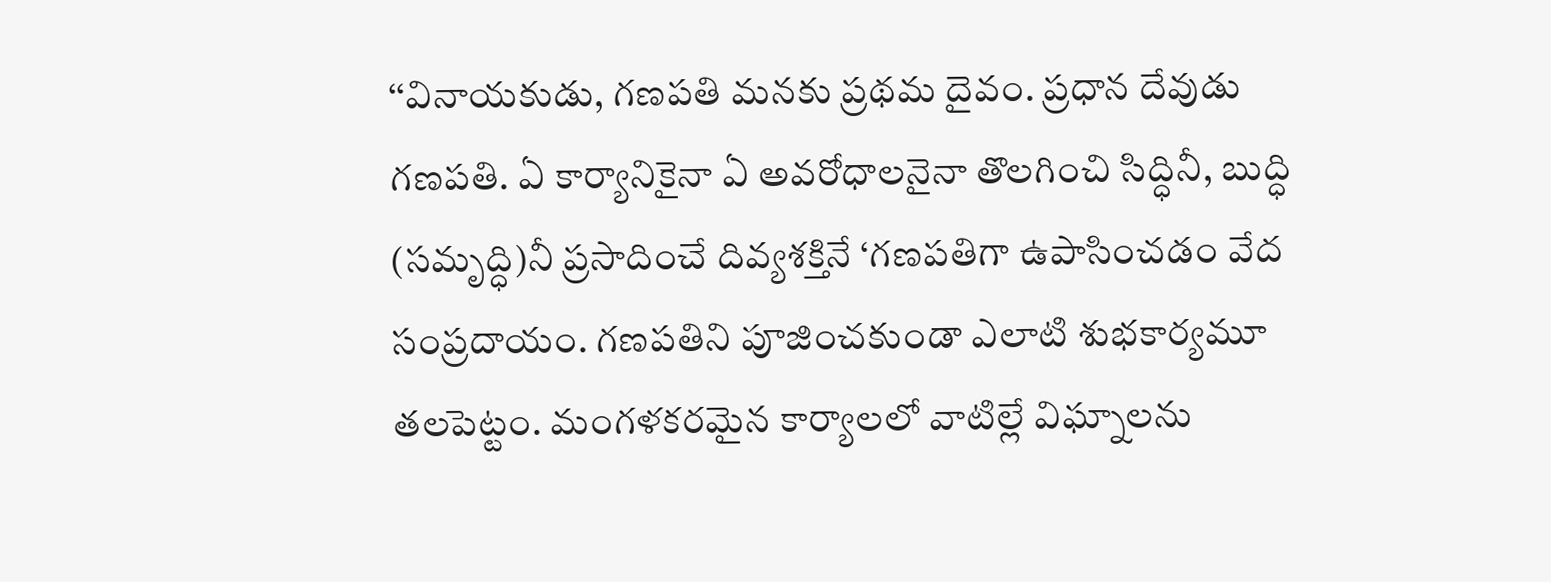‘‘వినాయకుడు, గణపతి మనకు ప్రథమ దైవం. ప్రధాన దేవుడు గణపతి. ఏ కార్యానికైనా ఏ అవరోధాలనైనా తొలగించి సిద్ధినీ, బుద్ధి (సమృద్ధి)నీ ప్రసాదించే దివ్యశక్తినే ‘గణపతిగా ఉపాసించడం వేద సంప్రదాయం. గణపతిని పూజించకుండా ఎలాటి శుభకార్యమూ తలపెట్టం. మంగళకరమైన కార్యాలలో వాటిల్లే విఘ్నాలను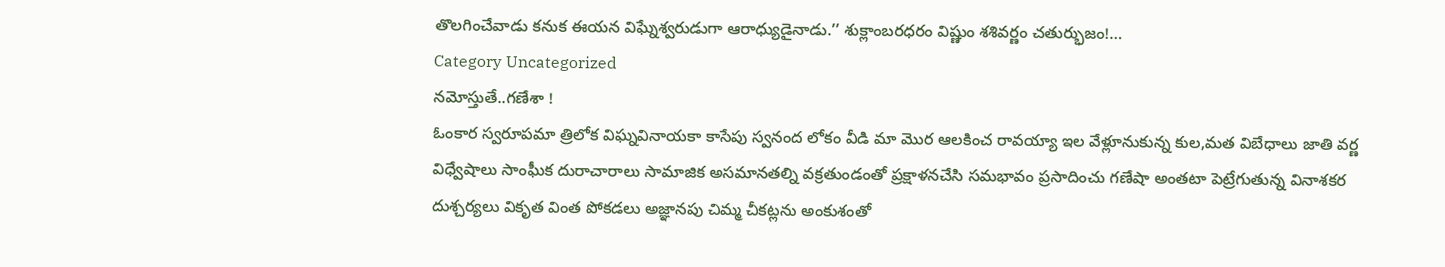తొలగించేవాడు కనుక ఈయన విఘ్నేశ్వరుడుగా ఆరాధ్యుడైనాడు.’’ శుక్లాంబరధరం విష్ణుం శశివర్ణం చతుర్భుజం!…
Category Uncategorized
నమోస్తుతే..గణేశా !
ఓంకార స్వరూపమా త్రిలోక విఘ్నవినాయకా కాసేపు స్వనంద లోకం వీడి మా మొర ఆలకించ రావయ్యా ఇల వేళ్లూనుకున్న కుల,మత విబేధాలు జాతి వర్ణ విధ్వేషాలు సాంఘీక దురాచారాలు సామాజిక అసమానతల్ని వక్రతుండంతో ప్రక్షాళనచేసి సమభావం ప్రసాదించు గణేషా అంతటా పెట్రేగుతున్న వినాశకర దుశ్చర్యలు వికృత వింత పోకడలు అజ్ఞానపు చిమ్మ చీకట్లను అంకుశంతో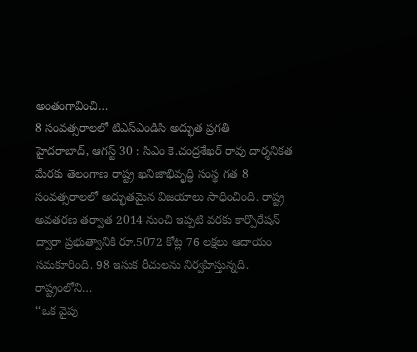అంతంగావించి…
8 సంవత్సరాలలో టిఎస్ఎండిసి అద్భుత ప్రగతి
హైదరాబాద్, ఆగస్ట్ 30 : సిఎం కె.చంద్రశేఖర్ రావు దార్శనికత మేరకు తెలంగాణ రాష్ట్ర ఖనిజాభివృద్ధి సంస్థ గత 8 సంవత్సరాలలో అద్భుతమైన విజయాలు సాధించింది. రాష్ట్ర అవతరణ తర్వాత 2014 నుంచి ఇప్పటి వరకు కార్పొరేషన్ ద్వారా ప్రభుత్వానికి రూ.5072 కోట్ల 76 లక్షలు ఆదాయం సమకూరింది. 98 ఇసుక రీచులను నిర్వహిస్తున్నది. రాష్ట్రంలోని…
‘‘ఒక వైపు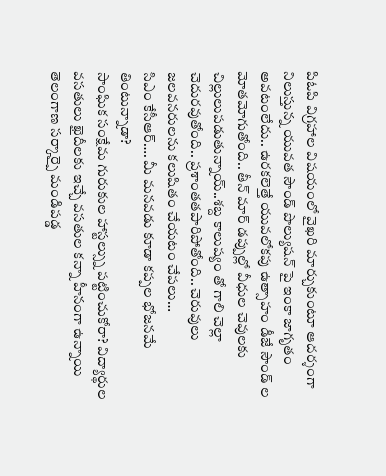పిఓపి విగ్రహాల విషయంలో వైఖరి మార్చుకుంటూ ఆదర్శంగా నిలుస్తున్న యువత సౌండ్ పొల్యుషన్ పై ఇంకా జాగృతం అవటంలేదు.. ఉరకలెత్తే యువలోకపు ఉత్సాహం డీజే సౌండ్ ల మోతమోగుతోంది.. తీన్ మార్ డప్పుల్లో వీధుల చెవులకు చిల్లులుపడుతున్నాయ్..శబ్ద కాలుష్యం తో గాలి చెల్లా చెదురవుతోంది.. ప్రశాంతతపారిపోతోంది.. చెరువులు జలవనరులను కలుషితం చేయటం చేపలు…
సిఎం కేసీఆర్…. మీ మనవడు కూడా కప్పల భోజనమే తింటున్నాడా?
సాంఘిక సంక్షేమ గురుకుల హాస్టల్స్ను పట్టించుకోరా? విద్యార్థుల వసతులు ఖైదీలకు ఇచ్చే వసతుల కన్నా హీనంగా ఉన్నాయి తెలంగాణ సర్కార్పై మండిపడ్డ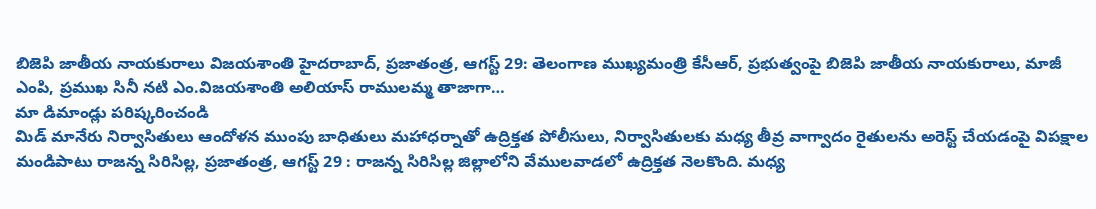బిజెపి జాతీయ నాయకురాలు విజయశాంతి హైదరాబాద్, ప్రజాతంత్ర, ఆగస్ట్ 29: తెలంగాణ ముఖ్యమంత్రి కేసీఆర్, ప్రభుత్వంపై బిజెపి జాతీయ నాయకురాలు, మాజీ ఎంపి, ప్రముఖ సినీ నటి ఎం.విజయశాంతి అలియాస్ రాములమ్మ తాజాగా…
మా డిమాండ్లు పరిష్కరించండి
మిడ్ మానేరు నిర్వాసితులు ఆందోళన ముంపు బాధితులు మహాధర్నాతో ఉద్రిక్తత పోలీసులు, నిర్వాసితులకు మధ్య తీవ్ర వాగ్వాదం రైతులను అరెస్ట్ చేయడంపై విపక్షాల మండిపాటు రాజన్న సిరిసిల్ల, ప్రజాతంత్ర, ఆగస్ట్ 29 : రాజన్న సిరిసిల్ల జిల్లాలోని వేములవాడలో ఉద్రిక్తత నెలకొంది. మధ్య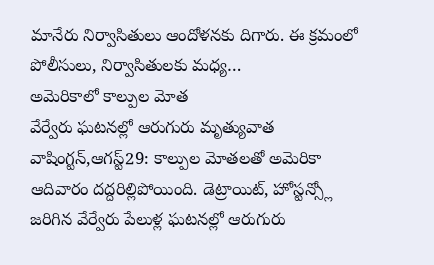మానేరు నిర్వాసితులు ఆందోళనకు దిగారు. ఈ క్రమంలో పోలీసులు, నిర్వాసితులకు మధ్య…
అమెరికాలో కాల్పుల మోత
వేర్వేరు ఘటనల్లో ఆరుగురు మృత్యువాత వాషింగ్టన్,ఆగస్ట్29: కాల్పుల మోతలతో అమెరికా ఆదివారం దద్దరిల్లిపోయింది. డెట్రాయిట్, హోస్టన్స్లో జరిగిన వేర్వేరు పేలుళ్ల ఘటనల్లో ఆరుగురు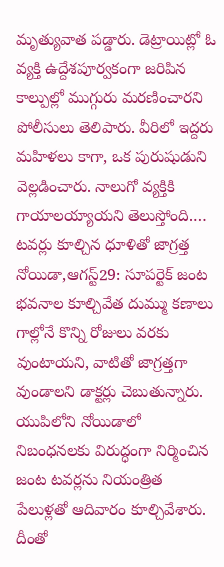మృత్యువాత పడ్డారు. డెట్రాయిట్లో ఓ వ్యక్తి ఉద్దేశపూర్వకంగా జరిపిన కాల్పుల్లో ముగ్గురు మరణించారని పోలీసులు తెలిపారు. వీరిలో ఇద్దరు మహిళలు కాగా, ఒక పురుషుడుని వెల్లడించారు. నాలుగో వ్యక్తికి గాయాలయ్యాయని తెలుస్తోంది.…
టవర్లు కూల్చిన ధూళితో జాగ్రత్త
నోయిడా,ఆగస్ట్29: సూపర్టెక్ జంట భవనాల కూల్చివేత దుమ్ము కణాలు గాల్లోనే కొన్ని రోజులు వరకు వుంటాయని, వాటితో జాగ్రత్తగా వుండాలని డాక్టర్లు చెబుతున్నారు. యుపిలోని నోయిడాలో నిబంధనలకు విరుద్ధంగా నిర్మించిన జంట టవర్లను నియంత్రిత పేలుళ్లతో ఆదివారం కూల్చివేశారు. దీంతో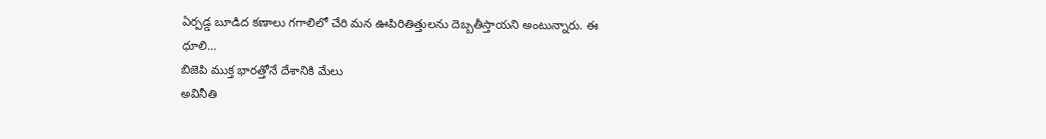ఏర్పడ్డ బూడిద కణాలు గగాలిలో చేరి మన ఊపిరితిత్తులను దెబ్బతీస్తాయని అంటున్నారు. ఈ ధూలి…
బిజెపి ముక్త భారత్తోనే దేశానికి మేలు
అవినీతి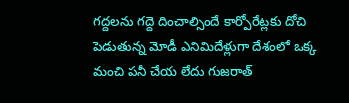గద్దలను గద్దె దించాల్సిందే కార్పోరేట్లకు దోచి పెడుతున్న మోడీ ఎనిమిదేళ్లుగా దేశంలో ఒక్క మంచి పనీ చేయ లేదు గుజరాత్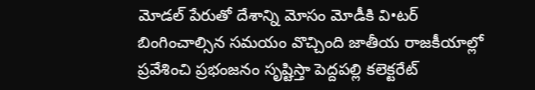మోడల్ పేరుతో దేశాన్ని మోసం మోడీకి వి•టర్ బింగించాల్సిన సమయం వొచ్చింది జాతీయ రాజకీయాల్లో ప్రవేశించి ప్రభంజనం సృష్టిస్తా పెద్దపల్లి కలెక్టరేట్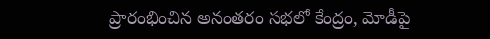ప్రారంభించిన అనంతరం సభలో కేంద్రం, మోడీపై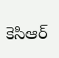కెసిఆర్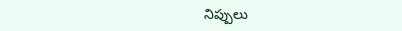నిప్పులు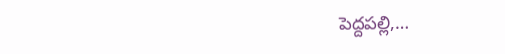పెద్దపల్లి,…